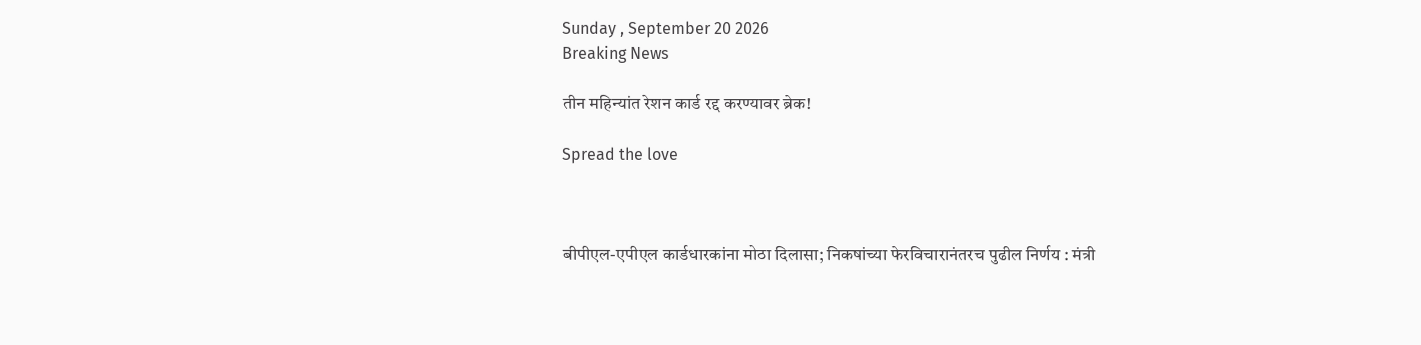Sunday , September 20 2026
Breaking News

तीन महिन्यांत रेशन कार्ड रद्द करण्यावर ब्रेक!

Spread the love



बीपीएल-एपीएल कार्डधारकांना मोठा दिलासा; निकषांच्या फेरविचारानंतरच पुढील निर्णय : मंत्री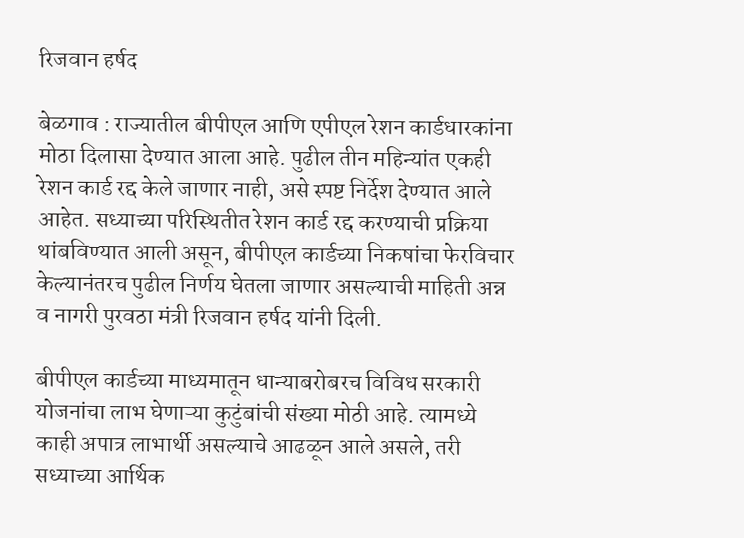रिजवान हर्षद

बेळगाव : राज्यातील बीपीएल आणि एपीएल रेशन कार्डधारकांना मोठा दिलासा देण्यात आला आहे. पुढील तीन महिन्यांत एकही रेशन कार्ड रद्द केले जाणार नाही, असे स्पष्ट निर्देश देण्यात आले आहेत. सध्याच्या परिस्थितीत रेशन कार्ड रद्द करण्याची प्रक्रिया थांबविण्यात आली असून, बीपीएल कार्डच्या निकषांचा फेरविचार केल्यानंतरच पुढील निर्णय घेतला जाणार असल्याची माहिती अन्न व नागरी पुरवठा मंत्री रिजवान हर्षद यांनी दिली.

बीपीएल कार्डच्या माध्यमातून धान्याबरोबरच विविध सरकारी योजनांचा लाभ घेणाऱ्या कुटुंबांची संख्या मोठी आहे. त्यामध्ये काही अपात्र लाभार्थी असल्याचे आढळून आले असले, तरी सध्याच्या आर्थिक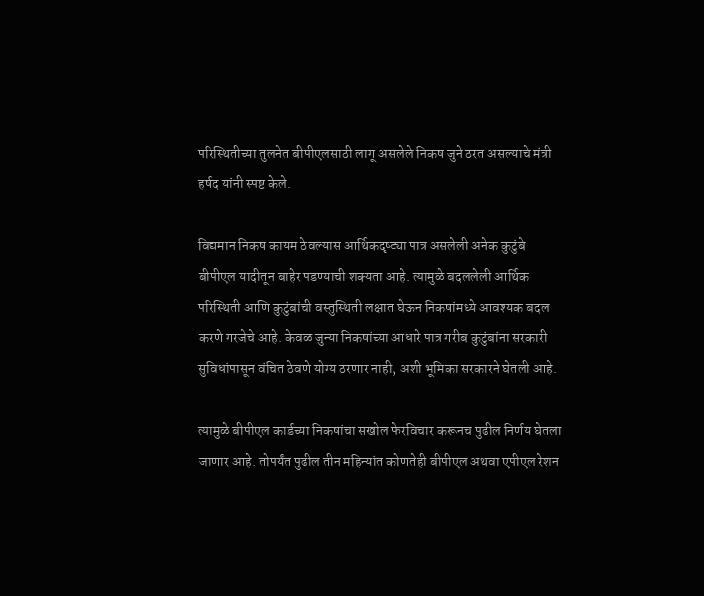परिस्थितीच्या तुलनेत बीपीएलसाठी लागू असलेले निकष जुने ठरत असल्याचे मंत्री हर्षद यांनी स्पष्ट केले.

विद्यमान निकष कायम ठेवल्यास आर्थिकदृष्ट्या पात्र असलेली अनेक कुटुंबे बीपीएल यादीतून बाहेर पडण्याची शक्यता आहे. त्यामुळे बदललेली आर्थिक परिस्थिती आणि कुटुंबांची वस्तुस्थिती लक्षात घेऊन निकषांमध्ये आवश्यक बदल करणे गरजेचे आहे. केवळ जुन्या निकषांच्या आधारे पात्र गरीब कुटुंबांना सरकारी सुविधांपासून वंचित ठेवणे योग्य ठरणार नाही, अशी भूमिका सरकारने घेतली आहे.

त्यामुळे बीपीएल कार्डच्या निकषांचा सखोल फेरविचार करूनच पुढील निर्णय घेतला जाणार आहे. तोपर्यंत पुढील तीन महिन्यांत कोणतेही बीपीएल अथवा एपीएल रेशन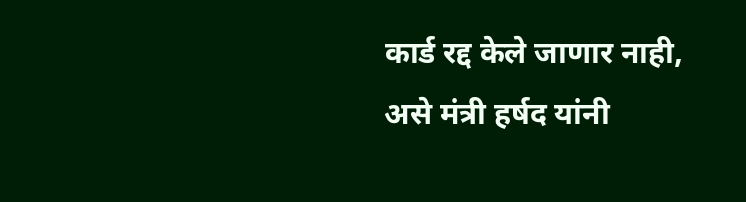कार्ड रद्द केले जाणार नाही, असे मंत्री हर्षद यांनी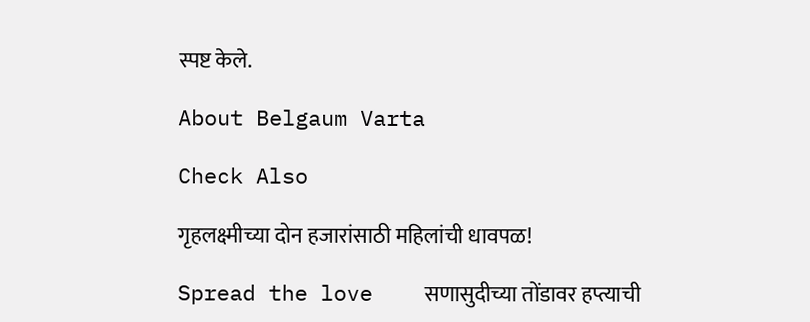स्पष्ट केले.

About Belgaum Varta

Check Also

गृहलक्ष्मीच्या दोन हजारांसाठी महिलांची धावपळ!

Spread the love    सणासुदीच्या तोंडावर हप्त्याची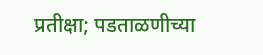प्रतीक्षा; पडताळणीच्या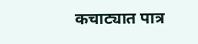कचाट्यात पात्र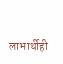लाभार्थीही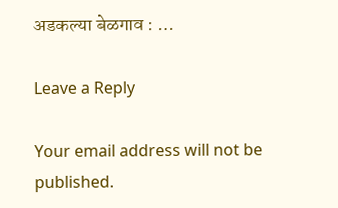अडकल्या बेळगाव : …

Leave a Reply

Your email address will not be published.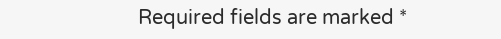Required fields are marked *